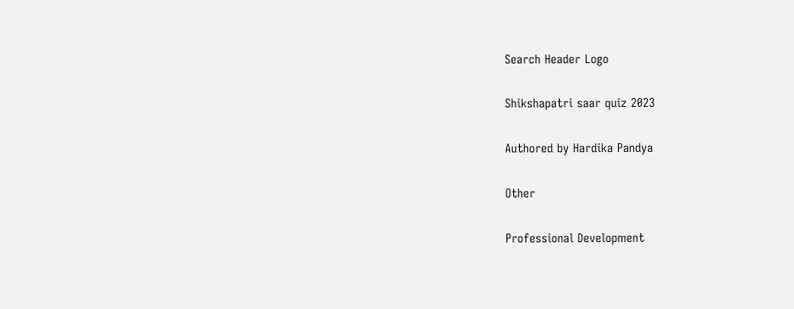Search Header Logo

Shikshapatri saar quiz 2023

Authored by Hardika Pandya

Other

Professional Development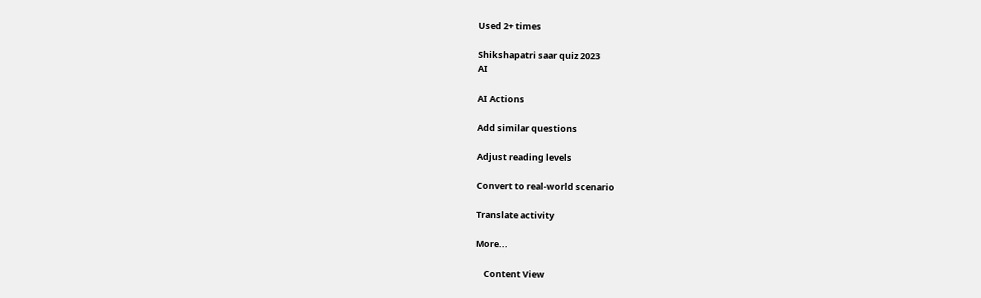Used 2+ times

Shikshapatri saar quiz 2023
AI

AI Actions

Add similar questions

Adjust reading levels

Convert to real-world scenario

Translate activity

More...

    Content View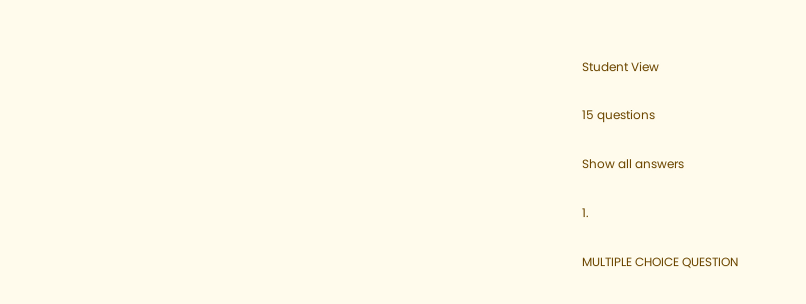Student View

15 questions

Show all answers

1.

MULTIPLE CHOICE QUESTION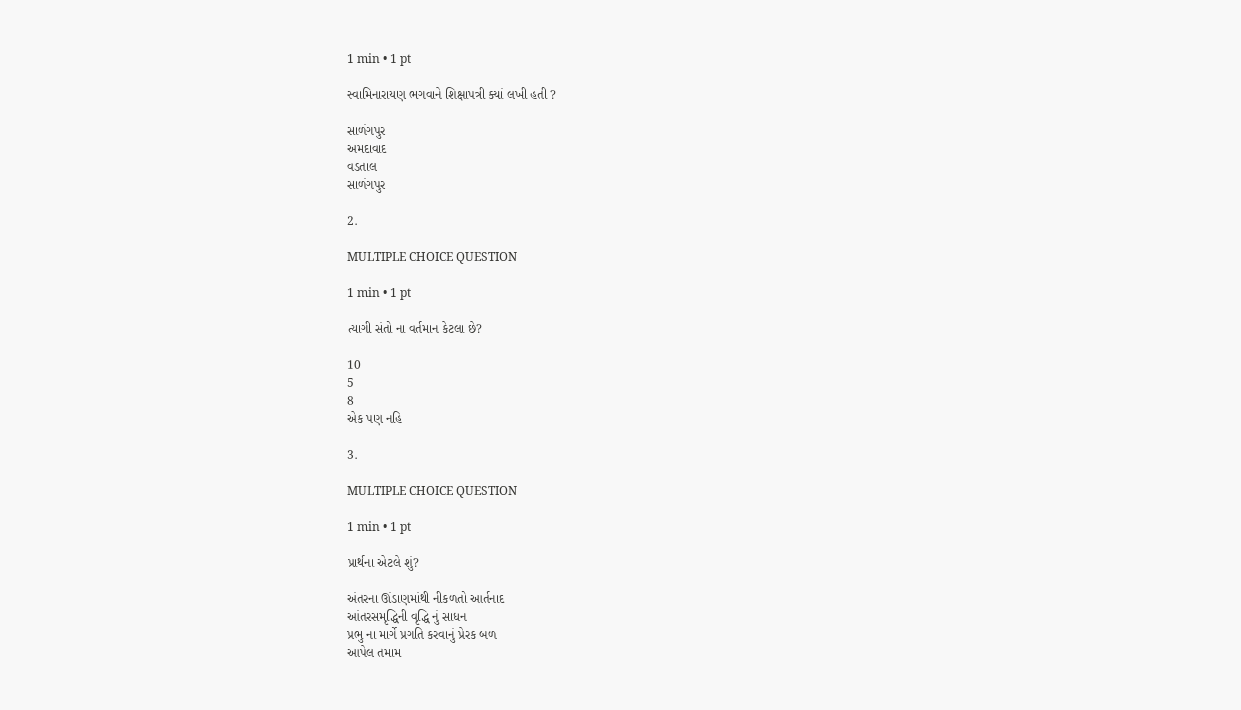1 min • 1 pt

સ્વામિનારાયણ ભગવાને શિક્ષાપત્રી ક્યાં લખી હતી ?

સાળંગપુર
અમદાવાદ
વડતાલ
સાળંગપુર

2.

MULTIPLE CHOICE QUESTION

1 min • 1 pt

ત્યાગી સંતો ના વર્તમાન કેટલા છે?

10
5
8
એક પણ નહિ

3.

MULTIPLE CHOICE QUESTION

1 min • 1 pt

પ્રાર્થના એટલે શું?

અંતરના ઊંડાણમાંથી નીકળતો આર્તનાદ
આંતરસમૃદ્ધિની વૃદ્ધિ નું સાધન
પ્રભુ ના માર્ગે પ્રગતિ કરવાનું પ્રેરક બળ
આપેલ તમામ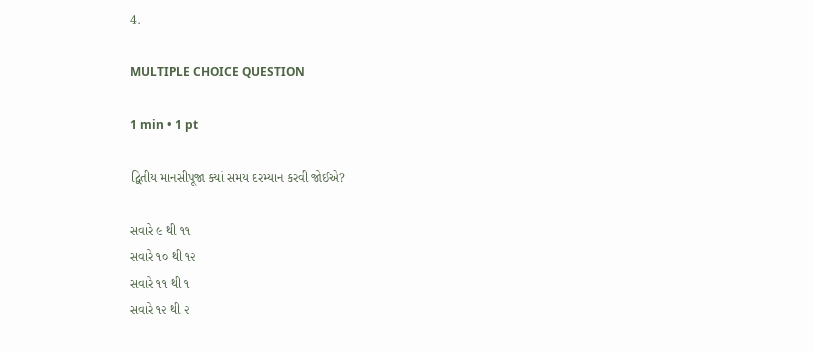4.

MULTIPLE CHOICE QUESTION

1 min • 1 pt

દ્વિતીય માનસીપૂજા ક્યાં સમય દરમ્યાન કરવી જોઈએ?

સવારે ૯ થી ૧૧
સવારે ૧૦ થી ૧૨
સવારે ૧૧ થી ૧
સવારે ૧૨ થી ૨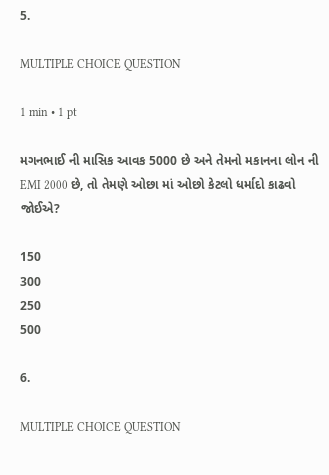5.

MULTIPLE CHOICE QUESTION

1 min • 1 pt

મગનભાઈ ની માસિક આવક 5000 છે અને તેમનો મકાનના લોન ની EMI 2000 છે, તો તેમણે ઓછા માં ઓછો કેટલો ધર્માદો કાઢવો જોઈએ?

150
300
250
500

6.

MULTIPLE CHOICE QUESTION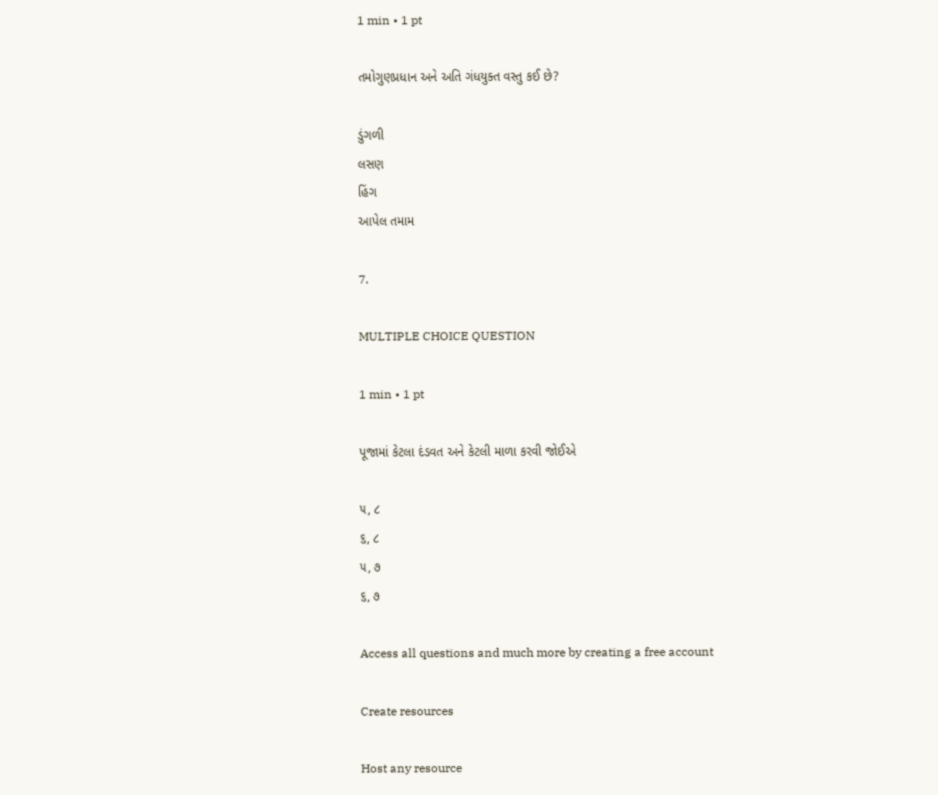1 min • 1 pt

તમોગુણપ્રધાન અને અતિ ગંધયુક્ત વસ્તુ કઈ છે?

ડુંગળી
લસણ
હિંગ
આપેલ તમામ

7.

MULTIPLE CHOICE QUESTION

1 min • 1 pt

પૂજામાં કેટલા દંડવત અને કેટલી માળા કરવી જોઈએ

૫, ૮
૬, ૮
૫, ૭
૬, ૭

Access all questions and much more by creating a free account

Create resources

Host any resource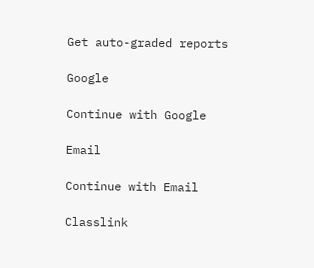Get auto-graded reports

Google

Continue with Google

Email

Continue with Email

Classlink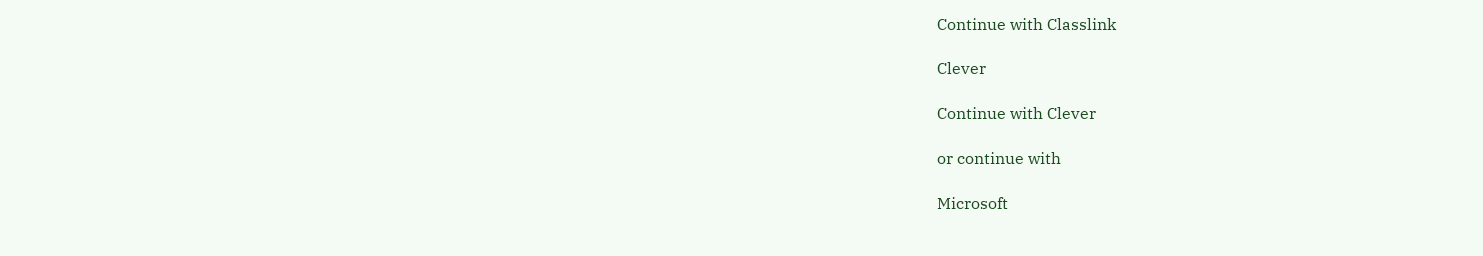Continue with Classlink

Clever

Continue with Clever

or continue with

Microsoft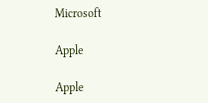Microsoft

Apple

Apple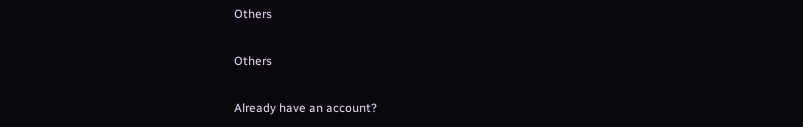Others

Others

Already have an account?